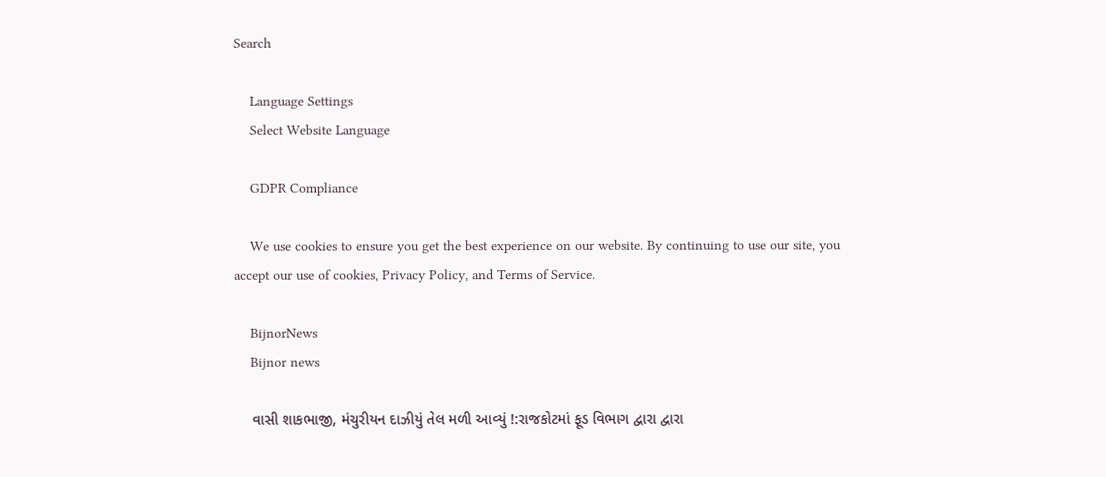Search

    Language Settings
    Select Website Language

    GDPR Compliance

    We use cookies to ensure you get the best experience on our website. By continuing to use our site, you accept our use of cookies, Privacy Policy, and Terms of Service.

    BijnorNews
    Bijnor news

    વાસી શાકભાજી, મંચુરીયન દાઝીયું તેલ મળી આવ્યું !:રાજકોટમાં ફૂડ વિભાગ દ્વારા દ્વારા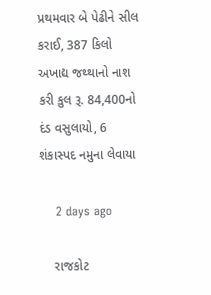પ્રથમવાર બે પેઢીને સીલ કરાઈ, 387 કિલો અખાદ્ય જથ્થાનો નાશ કરી કુલ રૂ. 84,400નો દંડ વસુલાયો, 6 શંકાસ્પદ નમુના લેવાયા

    2 days ago

    રાજકોટ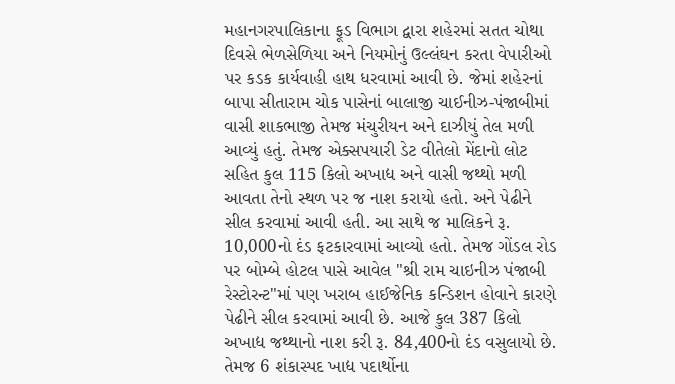મહાનગરપાલિકાના ફૂડ વિભાગ દ્વારા શહેરમાં સતત ચોથા દિવસે ભેળસેળિયા અને નિયમોનું ઉલ્લંઘન કરતા વેપારીઓ પર કડક કાર્યવાહી હાથ ધરવામાં આવી છે. જેમાં શહેરનાં બાપા સીતારામ ચોક પાસેનાં બાલાજી ચાઈનીઝ-પંજાબીમાં વાસી શાકભાજી તેમજ મંચુરીયન અને દાઝીયું તેલ મળી આવ્યું હતું. તેમજ એક્સપયારી ડેટ વીતેલો મેંદાનો લોટ સહિત કુલ 115 કિલો અખાદ્ય અને વાસી જથ્થો મળી આવતા તેનો સ્થળ પર જ નાશ કરાયો હતો. અને પેઢીને સીલ કરવામાં આવી હતી. આ સાથે જ માલિકને રૂ. 10,000નો દંડ ફટકારવામાં આવ્યો હતો. તેમજ ગોંડલ રોડ પર બોમ્બે હોટલ પાસે આવેલ "શ્રી રામ ચાઇનીઝ પંજાબી રેસ્ટોરન્ટ"માં પણ ખરાબ હાઈજેનિક કન્ડિશન હોવાને કારણે પેઢીને સીલ કરવામાં આવી છે. આજે કુલ 387 કિલો અખાદ્ય જથ્થાનો નાશ કરી રૂ. 84,400નો દંડ વસુલાયો છે. તેમજ 6 શંકાસ્પદ ખાદ્ય પદાર્થોના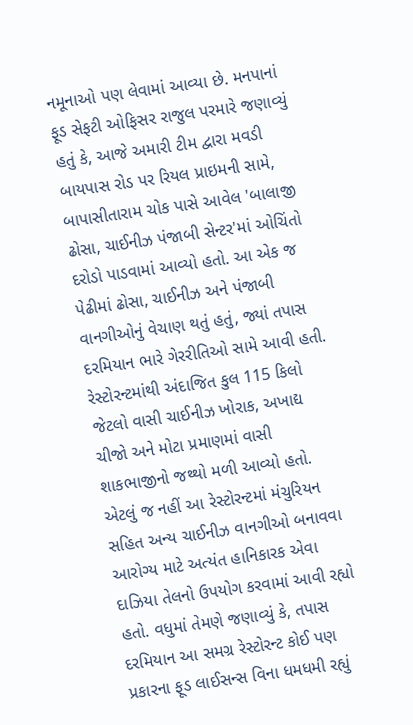નમૂનાઓ પણ લેવામાં આવ્યા છે. મનપાનાં ફૂડ સેફટી ઓફિસર રાજુલ પરમારે જણાવ્યું હતું કે, આજે અમારી ટીમ દ્વારા મવડી બાયપાસ રોડ પર રિયલ પ્રાઇમની સામે, બાપાસીતારામ ચોક પાસે આવેલ 'બાલાજી ઢોસા, ચાઈનીઝ પંજાબી સેન્ટર'માં ઓચિંતો દરોડો પાડવામાં આવ્યો હતો. આ એક જ પેઢીમાં ઢોસા, ચાઈનીઝ અને પંજાબી વાનગીઓનું વેચાણ થતું હતું, જ્યાં તપાસ દરમિયાન ભારે ગેરરીતિઓ સામે આવી હતી. રેસ્ટોરન્ટમાંથી અંદાજિત કુલ 115 કિલો જેટલો વાસી ચાઈનીઝ ખોરાક, અખાદ્ય ચીજો અને મોટા પ્રમાણમાં વાસી શાકભાજીનો જથ્થો મળી આવ્યો હતો. એટલું જ નહીં આ રેસ્ટોરન્ટમાં મંચુરિયન સહિત અન્ય ચાઈનીઝ વાનગીઓ બનાવવા આરોગ્ય માટે અત્યંત હાનિકારક એવા દાઝિયા તેલનો ઉપયોગ કરવામાં આવી રહ્યો હતો. વધુમાં તેમણે જણાવ્યું કે, તપાસ દરમિયાન આ સમગ્ર રેસ્ટોરન્ટ કોઈ પણ પ્રકારના ફૂડ લાઈસન્સ વિના ધમધમી રહ્યું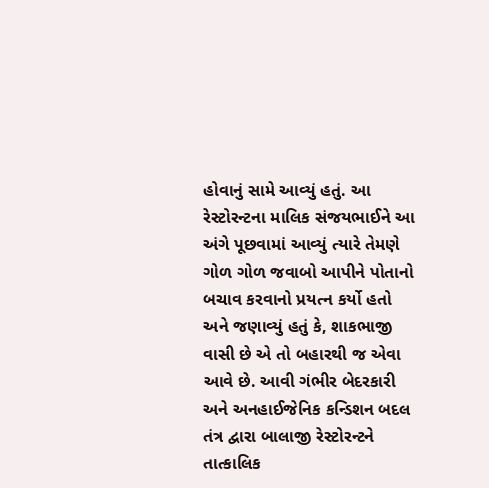હોવાનું સામે આવ્યું હતું. આ રેસ્ટોરન્ટના માલિક સંજયભાઈને આ અંગે પૂછવામાં આવ્યું ત્યારે તેમણે ગોળ ગોળ જવાબો આપીને પોતાનો બચાવ કરવાનો પ્રયત્ન કર્યો હતો અને જણાવ્યું હતું કે, શાકભાજી વાસી છે એ તો બહારથી જ એવા આવે છે. આવી ગંભીર બેદરકારી અને અનહાઈજેનિક કન્ડિશન બદલ તંત્ર દ્વારા બાલાજી રેસ્ટોરન્ટને તાત્કાલિક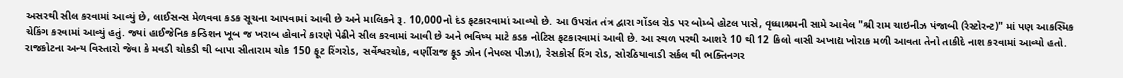અસરથી સીલ કરવામાં આવ્યું છે, લાઈસન્સ મેળવવા કડક સૂચના આપવામાં આવી છે અને માલિકને રૂ. 10,000નો દંડ ફટકારવામાં આવ્યો છે. આ ઉપરાંત તંત્ર દ્વારા ગોંડલ રોડ પર બોમ્બે હોટલ પાસે, વૃધ્ધાશ્રમની સામે આવેલ "શ્રી રામ ચાઇનીઝ પંજાબી (રેસ્ટોરન્ટ)" માં પણ આકસ્મિક ચેકિંગ કરવામાં આવ્યું હતું. જ્યાં હાઈજેનિક કન્ડિશન ખૂબ જ ખરાબ હોવાને કારણે પેઢીને સીલ કરવામાં આવી છે અને ભવિષ્ય માટે કડક નોટિસ ફટકારવામાં આવી છે. આ સ્થળ પરથી આશરે 10 થી 12 કિલો વાસી અખાદ્ય ખોરાક મળી આવતા તેનો તાકીદે નાશ કરવામાં આવ્યો હતો. રાજકોટના અન્ય વિસ્તારો જેવા કે મવડી ચોકડી થી બાપા સીતારામ ચોક 150 ફૂટ રિંગરોડ, સર્વેશ્વરચોક, વર્ણીરાજ ફૂડ ઝોન (નેપલ્સ પીઝા), રેસકોર્સ રિંગ રોડ, સોરઠિયાવાડી સર્કલ થી ભક્તિનગર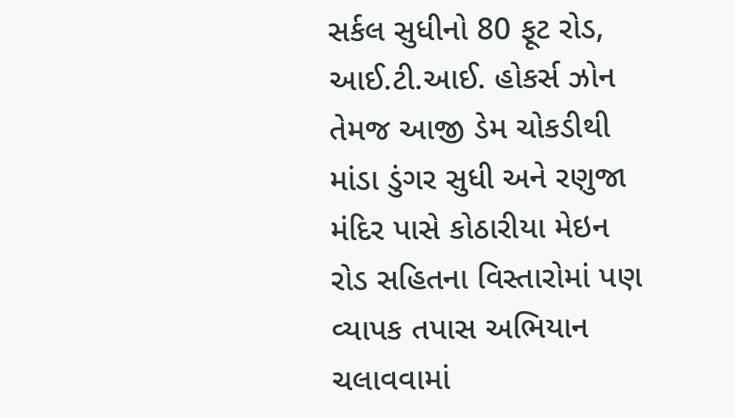સર્કલ સુધીનો 80 ફૂટ રોડ, આઈ.ટી.આઈ. હોકર્સ ઝોન તેમજ આજી ડેમ ચોકડીથી માંડા ડુંગર સુધી અને રણુજા મંદિર પાસે કોઠારીયા મેઇન રોડ સહિતના વિસ્તારોમાં પણ વ્યાપક તપાસ અભિયાન ચલાવવામાં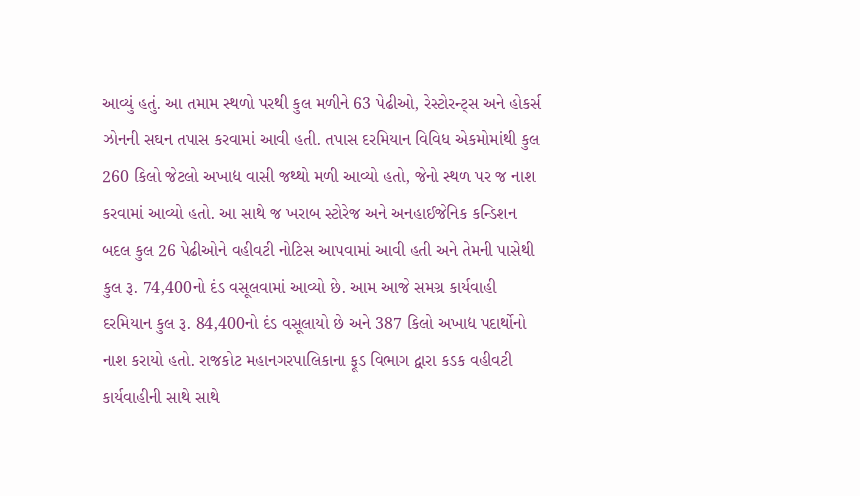આવ્યું હતું. આ તમામ સ્થળો પરથી કુલ મળીને 63 પેઢીઓ, રેસ્ટોરન્ટ્સ અને હોકર્સ ઝોનની સઘન તપાસ કરવામાં આવી હતી. તપાસ દરમિયાન વિવિધ એકમોમાંથી કુલ 260 કિલો જેટલો અખાદ્ય વાસી જથ્થો મળી આવ્યો હતો, જેનો સ્થળ પર જ નાશ કરવામાં આવ્યો હતો. આ સાથે જ ખરાબ સ્ટોરેજ અને અનહાઈજેનિક કન્ડિશન બદલ કુલ 26 પેઢીઓને વહીવટી નોટિસ આપવામાં આવી હતી અને તેમની પાસેથી કુલ રૂ. 74,400નો દંડ વસૂલવામાં આવ્યો છે. આમ આજે સમગ્ર કાર્યવાહી દરમિયાન કુલ રૂ. 84,400નો દંડ વસૂલાયો છે અને 387 કિલો અખાદ્ય પદાર્થોનો નાશ કરાયો હતો. રાજકોટ મહાનગરપાલિકાના ફૂડ વિભાગ દ્વારા કડક વહીવટી કાર્યવાહીની સાથે સાથે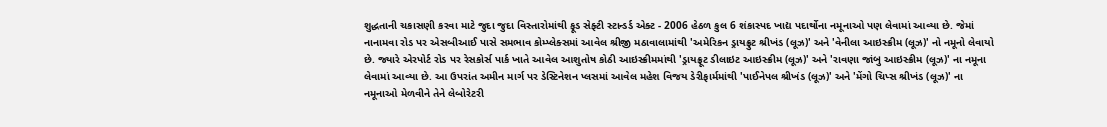શુદ્ધતાની ચકાસણી કરવા માટે જુદા જુદા વિસ્તારોમાંથી ફૂડ સેફ્ટી સ્ટાન્ડર્ડ એક્ટ - 2006 હેઠળ કુલ 6 શંકાસ્પદ ખાદ્ય પદાર્થોના નમૂનાઓ પણ લેવામાં આવ્યા છે. જેમાં નાનામવા રોડ પર એસબીઆઈ પાસે સમભાવ કોમ્પ્લેક્સમાં આવેલ શ્રીજી મઠાવાલામાંથી 'અમેરિકન ડ્રાયફ્રુટ શ્રીખંડ (લૂઝ)' અને 'વેનીલા આઇસ્ક્રીમ (લૂઝ)' નો નમૂનો લેવાયો છે. જ્યારે એરપોર્ટ રોડ પર રેસકોર્સ પાર્ક ખાતે આવેલ આશુતોષ કોઠી આઇસ્ક્રીમમાંથી 'ડ્રાયફ્રૂટ ડીલાઇટ આઇસ્ક્રીમ (લૂઝ)' અને 'રાવણા જાંબુ આઇસ્ક્રીમ (લૂઝ)' ના નમૂના લેવામાં આવ્યા છે. આ ઉપરાંત અમીન માર્ગ પર ડેસ્ટિનેશન પ્લસમાં આવેલ મહેશ વિજય ડેરીફાર્મમાંથી 'પાઈનેપલ શ્રીખંડ (લૂઝ)' અને 'મેંગો ચિપ્સ શ્રીખંડ (લૂઝ)' ના નમૂનાઓ મેળવીને તેને લેબોરેટરી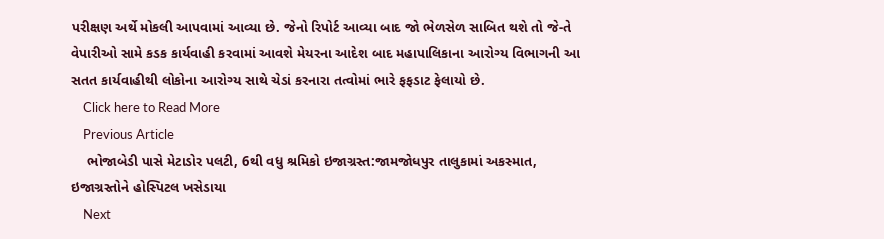પરીક્ષણ અર્થે મોકલી આપવામાં આવ્યા છે. જેનો રિપોર્ટ આવ્યા બાદ જો ભેળસેળ સાબિત થશે તો જે-તે વેપારીઓ સામે કડક કાર્યવાહી કરવામાં આવશે મેયરના આદેશ બાદ મહાપાલિકાના આરોગ્ય વિભાગની આ સતત કાર્યવાહીથી લોકોના આરોગ્ય સાથે ચેડાં કરનારા તત્વોમાં ભારે ફફડાટ ફેલાયો છે.
    Click here to Read More
    Previous Article
    ભોજાબેડી પાસે મેટાડોર પલટી, 6થી વધુ શ્રમિકો ઇજાગ્રસ્ત:જામજોધપુર તાલુકામાં અકસ્માત, ઇજાગ્રસ્તોને હોસ્પિટલ ખસેડાયા
    Next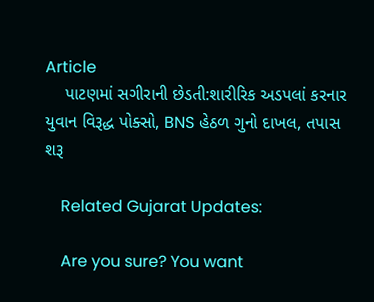Article
    પાટણમાં સગીરાની છેડતી:શારીરિક અડપલાં કરનાર યુવાન વિરૂદ્ધ પોક્સો, BNS હેઠળ ગુનો દાખલ, તપાસ શરૂ

    Related Gujarat Updates:

    Are you sure? You want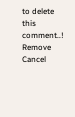to delete this comment..! Remove Cancel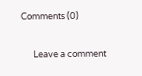Comments (0)

      Leave a comment